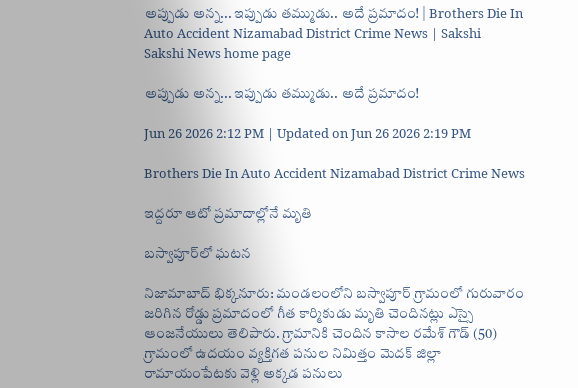అప్పుడు అన్న... ఇప్పుడు తమ్ముడు.. అదే ప్రమాదం! | Brothers Die In Auto Accident Nizamabad District Crime News | Sakshi
Sakshi News home page

అప్పుడు అన్న... ఇప్పుడు తమ్ముడు.. అదే ప్రమాదం!

Jun 26 2026 2:12 PM | Updated on Jun 26 2026 2:19 PM

Brothers Die In Auto Accident Nizamabad District Crime News

ఇద్దరూ ఆటో ప్రమాదాల్లోనే మృతి

బస్వాపూర్‌లో ఘటన

నిజామాబాద్‌ భిక్కనూరు: మండలంలోని బస్వాపూర్‌ గ్రామంలో గురువారం జరిగిన రోడ్డు ప్రమాదంలో గీత కార్మికుడు మృతి చెందినట్లు ఎస్సై ఆంజనేయులు తెలిపారు. గ్రామానికి చెందిన కాసాల రమేశ్‌ గౌడ్‌ (50) గ్రామంలో ఉదయం వ్యక్తిగత పనుల నిమిత్తం మెదక్‌ జిల్లా రామాయంపేటకు వెళ్లి అక్కడ పనులు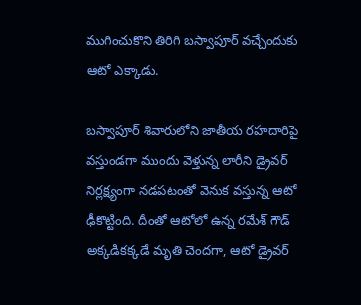ముగించుకొని తిరిగి బస్వాపూర్‌ వచ్చేందుకు ఆటో ఎక్కాడు.

బస్వాపూర్‌ శివారులోని జాతీయ రహదారిపై వస్తుండగా ముందు వెళ్తున్న లారీని డ్రైవర్‌ నిర్లక్ష్యంగా నడపటంతో వెనుక వస్తున్న ఆటో ఢీకొట్టింది. దీంతో ఆటోలో ఉన్న రమేశ్‌ గౌడ్‌ అక్కడికక్కడే మృతి చెందగా, ఆటో డ్రైవర్‌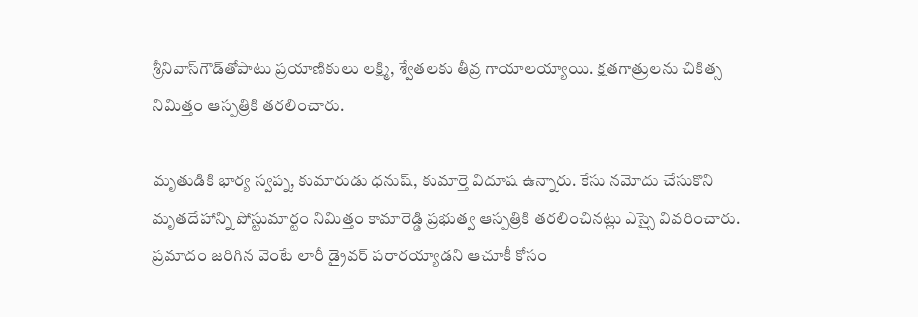శ్రీనివాస్‌గౌడ్‌తోపాటు ప్రయాణికులు లక్ష్మి, శ్వేతలకు తీవ్ర గాయాలయ్యాయి. క్షతగాత్రులను చికిత్స నిమిత్తం ఆస్పత్రికి తరలించారు.

మృతుడికి భార్య స్వప్న, కుమారుడు ధనుష్‌, కుమార్తె విదూష ఉన్నారు. కేసు నమోదు చేసుకొని మృతదేహాన్ని పోస్టుమార్టం నిమిత్తం కామారెడ్డి ప్రభుత్వ ఆస్పత్రికి తరలించినట్లు ఎస్సై వివరించారు. ప్రమాదం జరిగిన వెంటే లారీ డ్రైవర్‌ పరారయ్యాడని ఆచూకీ కోసం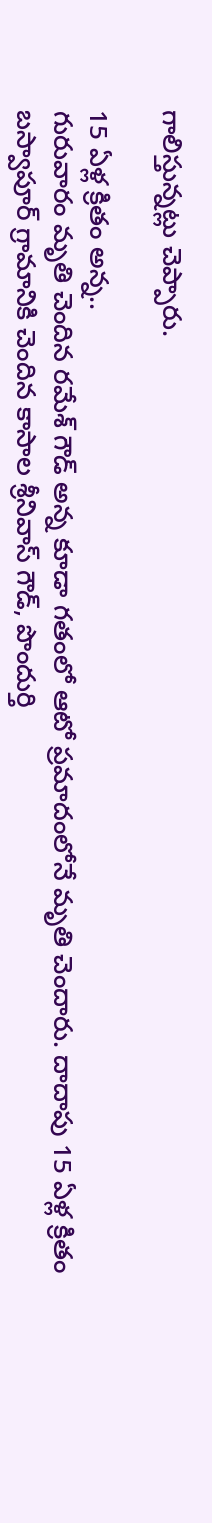గాలిస్తున్నట్లు చెప్పారు.

15 ఏళ్ల క్రితం అన్న..
గురువారం మృతి చెందిన రమేశ్‌ గౌడ్‌ అన్న కూడా గతంలో ఆటో ప్రమాదంలోనే మృతి చెందారు. దాదాపు 15 ఏళ్ల క్రితం బస్వాపూర్‌ గ్రామానికి చెందిన కాసాల శ్రీనివాస్‌ గౌడ్‌, పొందుర్తి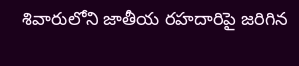శివారులోని జాతీయ రహదారిపై జరిగిన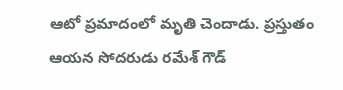ఆటో ప్రమాదంలో మృతి చెందాడు. ప్రస్తుతం ఆయన సోదరుడు రమేశ్‌ గౌడ్‌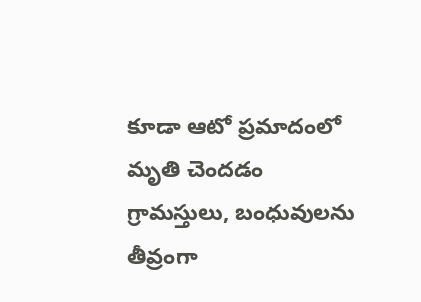కూడా ఆటో ప్రమాదంలో మృతి చెందడం గ్రామస్తులు, బంధువులను తీవ్రంగా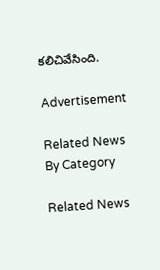కలిచివేసింది.

Advertisement

Related News By Category

Related News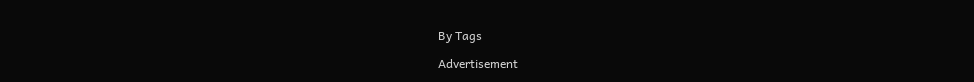By Tags

Advertisement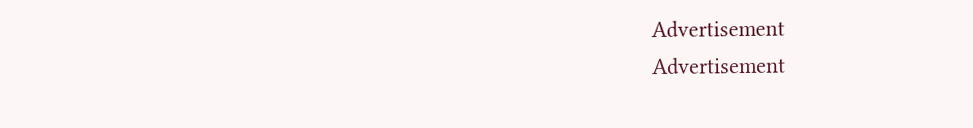Advertisement
Advertisement